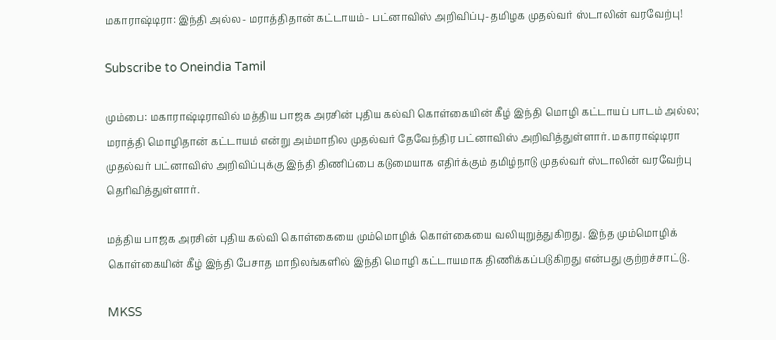மகாராஷ்டிரா: இந்தி அல்ல- மராத்திதான் கட்டாயம்- பட்னாவிஸ் அறிவிப்பு-தமிழக முதல்வர் ஸ்டாலின் வரவேற்பு!

Subscribe to Oneindia Tamil

மும்பை: மகாராஷ்டிராவில் மத்திய பாஜக அரசின் புதிய கல்வி கொள்கையின் கீழ் இந்தி மொழி கட்டாயப் பாடம் அல்ல; மராத்தி மொழிதான் கட்டாயம் என்று அம்மாநில முதல்வர் தேவேந்திர பட்னாவிஸ் அறிவித்துள்ளார். மகாராஷ்டிரா முதல்வர் பட்னாவிஸ் அறிவிப்புக்கு இந்தி திணிப்பை கடுமையாக எதிர்க்கும் தமிழ்நாடு முதல்வர் ஸ்டாலின் வரவேற்பு தெரிவித்துள்ளார்.

மத்திய பாஜக அரசின் புதிய கல்வி கொள்கையை மும்மொழிக் கொள்கையை வலியுறுத்துகிறது. இந்த மும்மொழிக் கொள்கையின் கீழ் இந்தி பேசாத மாநிலங்களில் இந்தி மொழி கட்டாயமாக திணிக்கப்படுகிறது என்பது குற்றச்சாட்டு.

MKSS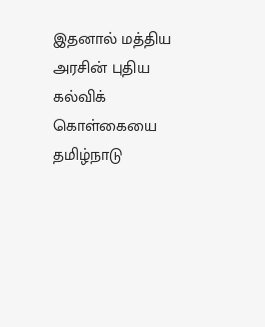இதனால் மத்திய அரசின் புதிய கல்விக் கொள்கையை தமிழ்நாடு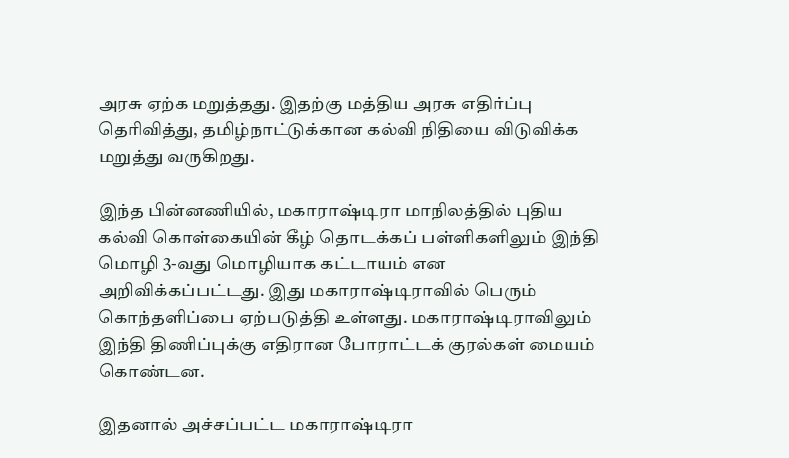அரசு ஏற்க மறுத்தது. இதற்கு மத்திய அரசு எதிர்ப்பு தெரிவித்து, தமிழ்நாட்டுக்கான கல்வி நிதியை விடுவிக்க மறுத்து வருகிறது.

இந்த பின்னணியில், மகாராஷ்டிரா மாநிலத்தில் புதிய கல்வி கொள்கையின் கீழ் தொடக்கப் பள்ளிகளிலும் இந்தி மொழி 3-வது மொழியாக கட்டாயம் என அறிவிக்கப்பட்டது. இது மகாராஷ்டிராவில் பெரும் கொந்தளிப்பை ஏற்படுத்தி உள்ளது. மகாராஷ்டிராவிலும் இந்தி திணிப்புக்கு எதிரான போராட்டக் குரல்கள் மையம் கொண்டன.

இதனால் அச்சப்பட்ட மகாராஷ்டிரா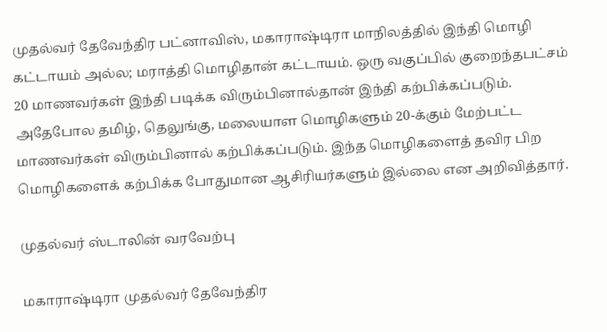முதல்வர் தேவேந்திர பட்னாவிஸ், மகாராஷ்டிரா மாநிலத்தில் இந்தி மொழி கட்டாயம் அல்ல; மராத்தி மொழிதான் கட்டாயம். ஒரு வகுப்பில் குறைந்தபட்சம் 20 மாணவர்கள் இந்தி படிக்க விரும்பினால்தான் இந்தி கற்பிக்கப்படும். அதேபோல தமிழ், தெலுங்கு, மலையாள மொழிகளும் 20-க்கும் மேற்பட்ட மாணவர்கள் விரும்பினால் கற்பிக்கப்படும். இந்த மொழிகளைத் தவிர பிற மொழிகளைக் கற்பிக்க போதுமான ஆசிரியர்களும் இல்லை என அறிவித்தார்.

முதல்வர் ஸ்டாலின் வரவேற்பு

மகாராஷ்டிரா முதல்வர் தேவேந்திர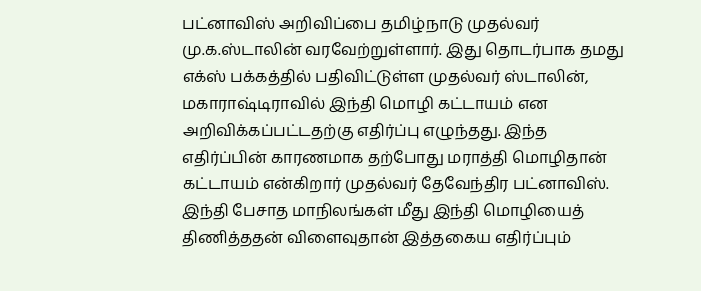பட்னாவிஸ் அறிவிப்பை தமிழ்நாடு முதல்வர் மு.க.ஸ்டாலின் வரவேற்றுள்ளார். இது தொடர்பாக தமது எக்ஸ் பக்கத்தில் பதிவிட்டுள்ள முதல்வர் ஸ்டாலின், மகாராஷ்டிராவில் இந்தி மொழி கட்டாயம் என அறிவிக்கப்பட்டதற்கு எதிர்ப்பு எழுந்தது. இந்த எதிர்ப்பின் காரணமாக தற்போது மராத்தி மொழிதான் கட்டாயம் என்கிறார் முதல்வர் தேவேந்திர பட்னாவிஸ். இந்தி பேசாத மாநிலங்கள் மீது இந்தி மொழியைத் திணித்ததன் விளைவுதான் இத்தகைய எதிர்ப்பும்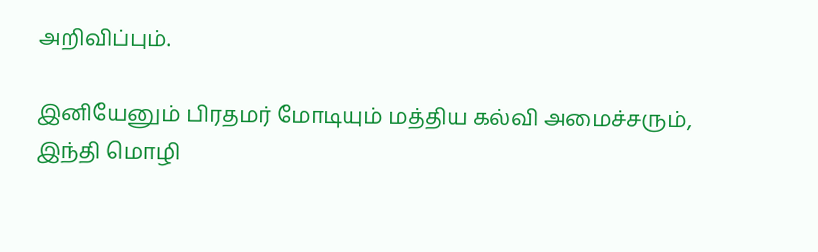அறிவிப்பும்.

இனியேனும் பிரதமர் மோடியும் மத்திய கல்வி அமைச்சரும், இந்தி மொழி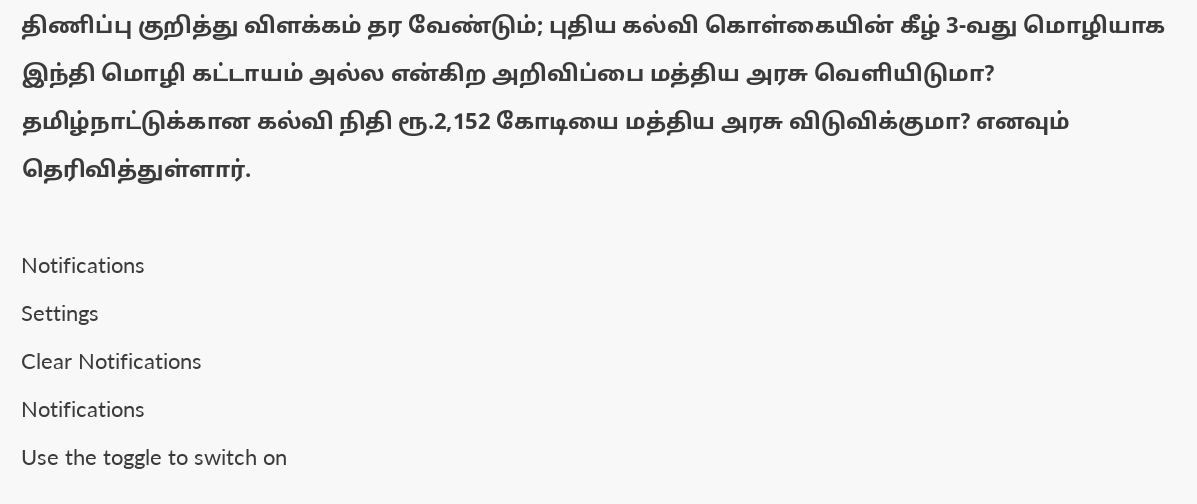திணிப்பு குறித்து விளக்கம் தர வேண்டும்; புதிய கல்வி கொள்கையின் கீழ் 3-வது மொழியாக இந்தி மொழி கட்டாயம் அல்ல என்கிற அறிவிப்பை மத்திய அரசு வெளியிடுமா? தமிழ்நாட்டுக்கான கல்வி நிதி ரூ.2,152 கோடியை மத்திய அரசு விடுவிக்குமா? எனவும் தெரிவித்துள்ளார்.

Notifications
Settings
Clear Notifications
Notifications
Use the toggle to switch on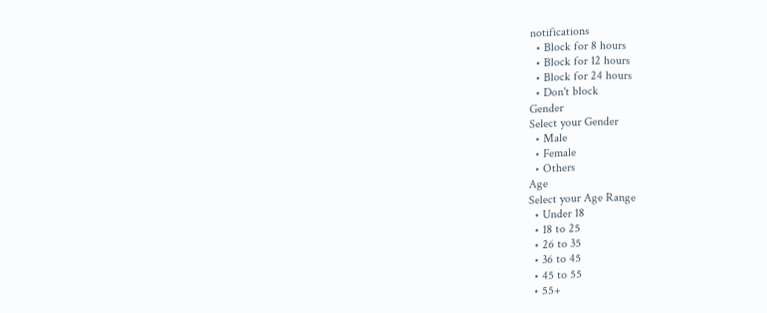notifications
  • Block for 8 hours
  • Block for 12 hours
  • Block for 24 hours
  • Don't block
Gender
Select your Gender
  • Male
  • Female
  • Others
Age
Select your Age Range
  • Under 18
  • 18 to 25
  • 26 to 35
  • 36 to 45
  • 45 to 55
  • 55+